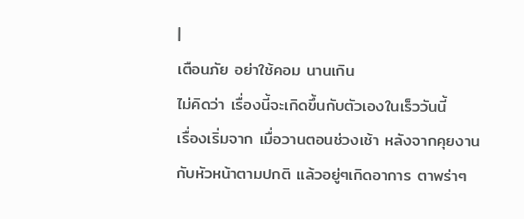|
เตือนภัย อย่าใช้คอม นานเกิน
ไม่คิดว่า เรื่องนี้จะเกิดขึ้นกับตัวเองในเร็ววันนี้
เรื่องเริ่มจาก เมื่อวานตอนช่วงเช้า หลังจากคุยงานกับหัวหน้าตามปกติ แล้วอยู่ๆเกิดอาการ ตาพร่าๆ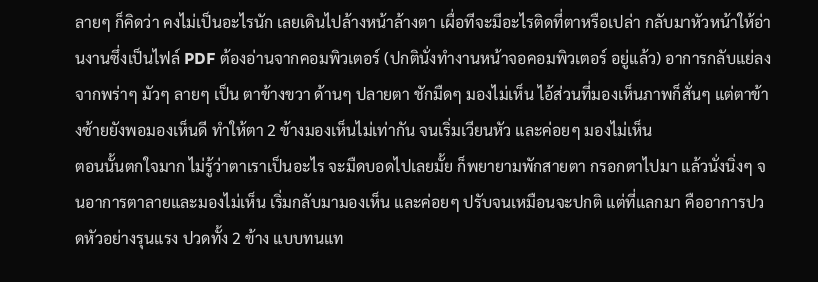ลายๆ ก็คิดว่า คงไม่เป็นอะไรนัก เลยเดินไปล้างหน้าล้างตา เผื่อทีจะมีอะไรติดที่ตาหรือเปล่า กลับมาหัวหน้าให้อ่านงานซึ่งเป็นไฟล์ PDF ต้องอ่านจากคอมพิวเตอร์ (ปกตินั่งทำงานหน้าจอคอมพิวเตอร์ อยู่แล้ว) อาการกลับแย่ลง จากพร่าๆ มัวๆ ลายๆ เป็น ตาข้างขวา ด้านๆ ปลายตา ชักมืดๆ มองไม่เห็น ไอ้ส่วนที่มองเห็นภาพก็สั่นๆ แต่ตาข้างซ้ายยังพอมองเห็นดี ทำให้ตา 2 ข้างมองเห็นไม่เท่ากัน จนเริ่มเวียนหัว และค่อยๆ มองไม่เห็น
ตอนนั้นตกใจมาก ไม่รู้ว่าตาเราเป็นอะไร จะมืดบอดไปเลยมั้ย ก็พยายามพักสายตา กรอกตาไปมา แล้วนั่งนิ่งๆ จนอาการตาลายและมองไม่เห็น เริ่มกลับมามองเห็น และค่อยๆ ปรับจนเหมือนจะปกติ แต่ที่แลกมา คืออาการปวดหัวอย่างรุนแรง ปวดทั้ง 2 ข้าง แบบทนแท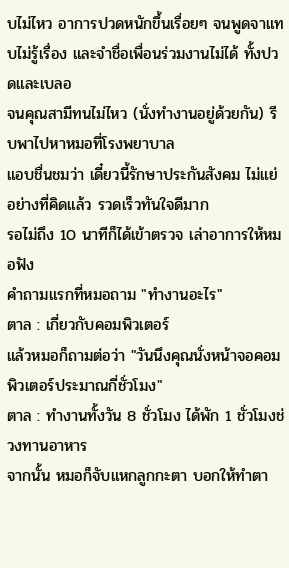บไม่ไหว อาการปวดหนักขึ้นเรื่อยๆ จนพูดจาแทบไม่รู้เรื่อง และจำชื่อเพื่อนร่วมงานไม่ได้ ทั้งปวดและเบลอ
จนคุณสามีทนไม่ไหว (นั่งทำงานอยู่ด้วยกัน) รีบพาไปหาหมอที่โรงพยาบาล
แอบชื่นชมว่า เดี๋ยวนี้รักษาประกันสังคม ไม่แย่อย่างที่คิดแล้ว รวดเร็วทันใจดีมาก
รอไม่ถึง 10 นาทีก็ได้เข้าตรวจ เล่าอาการให้หมอฟัง
คำถามแรกที่หมอถาม "ทำงานอะไร"
ตาล : เกี่ยวกับคอมพิวเตอร์
แล้วหมอก็ถามต่อว่า "วันนึงคุณนั่งหน้าจอคอมพิวเตอร์ประมาณกี่ชั่วโมง"
ตาล : ทำงานทั้งวัน 8 ชั่วโมง ได้พัก 1 ชั่วโมงช่วงทานอาหาร
จากนั้น หมอก็จับแหกลูกกะตา บอกให้ทำตา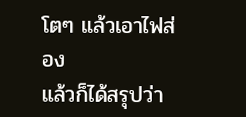โตๆ แล้วเอาไฟส่อง
แล้วก็ได้สรุปว่า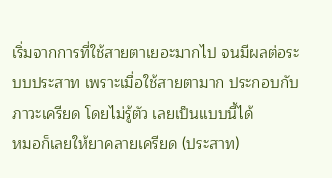เริ่มจากการที่ใช้สายตาเยอะมากไป จนมีผลต่อระบบประสาท เพราะเมื่อใช้สายตามาก ประกอบกับภาวะเครียด โดยไม่รู้ตัว เลยเป็นแบบนี้ได้
หมอก็เลยให้ยาคลายเครียด (ประสาท)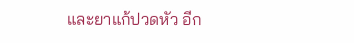และยาแก้ปวดหัว อีก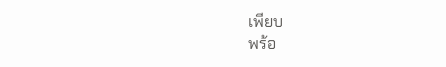เพียบ
พร้อ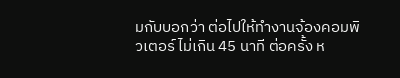มกับบอกว่า ต่อไปให้ทำงานจ้องคอมพิวเตอร์ ไม่เกิน 45 นาที ต่อครั้ง ห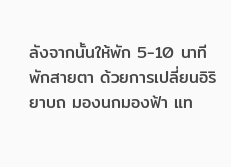ลังจากนั้นให้พัก 5-10 นาที พักสายตา ด้วยการเปลี่ยนอิริยาบถ มองนกมองฟ้า แท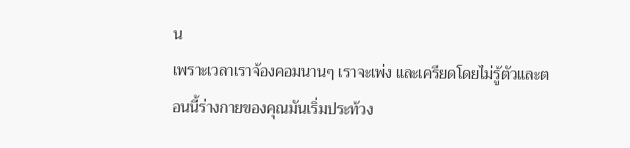น
เพราะเวลาเราจ้องคอมนานๆ เราจะเพ่ง และเครียดโดยไม่รู้ตัวและตอนนี้ร่างกายของคุณมันเริ่มประท้วง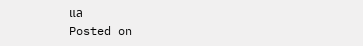แล
Posted on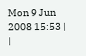Mon 9 Jun 2008 15:53 |
|